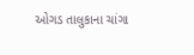ઓગડ તાલુકાના ચાંગા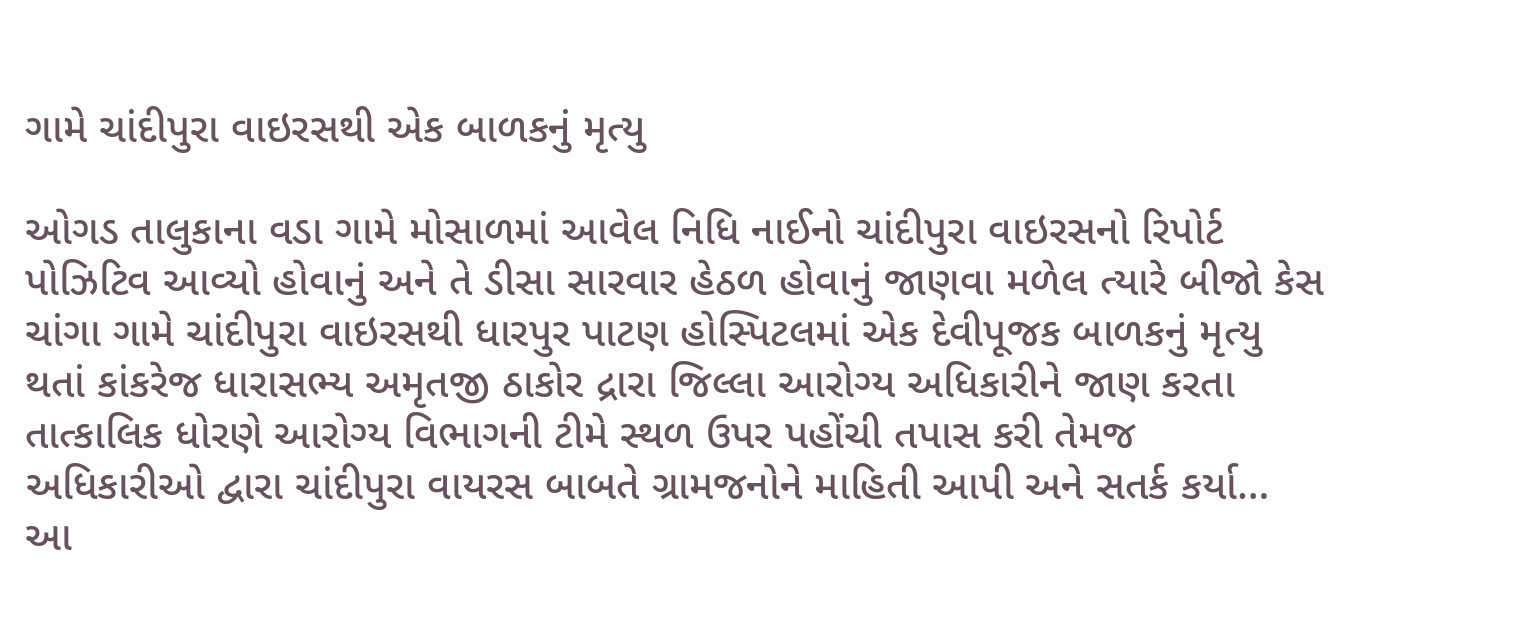ગામે ચાંદીપુરા વાઇરસથી એક બાળકનું મૃત્યુ

ઓગડ તાલુકાના વડા ગામે મોસાળમાં આવેલ નિધિ નાઈનો ચાંદીપુરા વાઇરસનો રિપોર્ટ પોઝિટિવ આવ્યો હોવાનું અને તે ડીસા સારવાર હેઠળ હોવાનું જાણવા મળેલ ત્યારે બીજો કેસ ચાંગા ગામે ચાંદીપુરા વાઇરસથી ધારપુર પાટણ હોસ્પિટલમાં એક દેવીપૂજક બાળકનું મૃત્યુ થતાં કાંકરેજ ધારાસભ્ય અમૃતજી ઠાકોર દ્રારા જિલ્લા આરોગ્ય અધિકારીને જાણ કરતા તાત્કાલિક ધોરણે આરોગ્ય વિભાગની ટીમે સ્થળ ઉપર પહોંચી તપાસ કરી તેમજ અધિકારીઓ દ્વારા ચાંદીપુરા વાયરસ બાબતે ગ્રામજનોને માહિતી આપી અને સતર્ક કર્યા… આ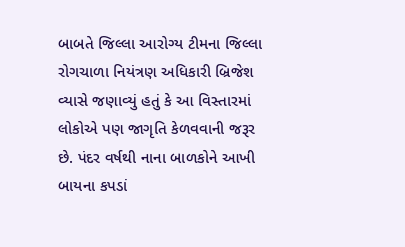બાબતે જિલ્લા આરોગ્ય ટીમના જિલ્લા રોગચાળા નિયંત્રણ અધિકારી બ્રિજેશ વ્યાસે જણાવ્યું હતું કે આ વિસ્તારમાં લોકોએ પણ જાગૃતિ કેળવવાની જરૂર છે. પંદર વર્ષથી નાના બાળકોને આખી બાયના કપડાં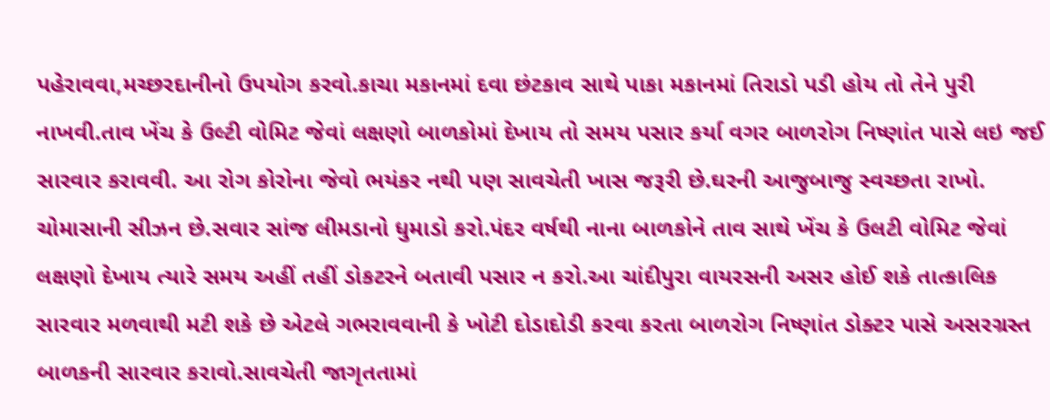પહેરાવવા,મચ્છરદાનીનો ઉપયોગ કરવો.કાચા મકાનમાં દવા છંટકાવ સાથે પાકા મકાનમાં તિરાડો પડી હોય તો તેને પુરી નાખવી.તાવ ખેંચ કે ઉલ્ટી વોમિટ જેવાં લક્ષણો બાળકોમાં દેખાય તો સમય પસાર કર્યા વગર બાળરોગ નિષ્ણાંત પાસે લઇ જઈ સારવાર કરાવવી. આ રોગ કોરોના જેવો ભયંકર નથી પણ સાવચેતી ખાસ જરૂરી છે.ઘરની આજુબાજુ સ્વચ્છતા રાખો. ચોમાસાની સીઝન છે.સવાર સાંજ લીમડાનો ધુમાડો કરો.પંદર વર્ષથી નાના બાળકોને તાવ સાથે ખેંચ કે ઉલટી વોમિટ જેવાં લક્ષણો દેખાય ત્યારે સમય અહીં તહીં ડોકટરને બતાવી પસાર ન કરો.આ ચાંદીપુરા વાયરસની અસર હોઈ શકે તાત્કાલિક સારવાર મળવાથી મટી શકે છે એટલે ગભરાવવાની કે ખોટી દોડાદોડી કરવા કરતા બાળરોગ નિષ્ણાંત ડોક્ટર પાસે અસરગ્રસ્ત બાળકની સારવાર કરાવો.સાવચેતી જાગૃતતામાં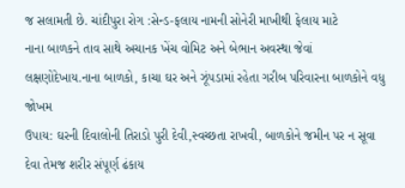જ સલામતી છે. ચાંદીપુરા રોગ :સેન્ડ-ફલાય નામની સોનેરી માખીથી ફેલાય માટે
નાના બાળકને તાવ સાથે અચાનક ખેંચ વોમિટ અને બેભાન અવસ્થા જેવાં લક્ષણોદેખાય.નાના બાળકો, કાચા ઘર અને ઝૂંપડામાં રહેતા ગરીબ પરિવારના બાળકોને વધુ જોખમ
ઉપાય: ઘરની દિવાલોની તિરાડો પુરી દેવી,સ્વચ્છતા રાખવી, બાળકોને જમીન પર ન સૂવા દેવા તેમજ શરીર સંપૂર્ણ ઢંકાય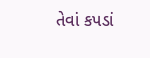તેવાં કપડાં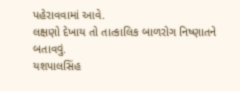પહેરાવવામાં આવે.
લક્ષણો દેખાય તો તાત્કાલિક બાળરોગ નિષ્ણાતને બતાવવું.
યશપાલસિંહ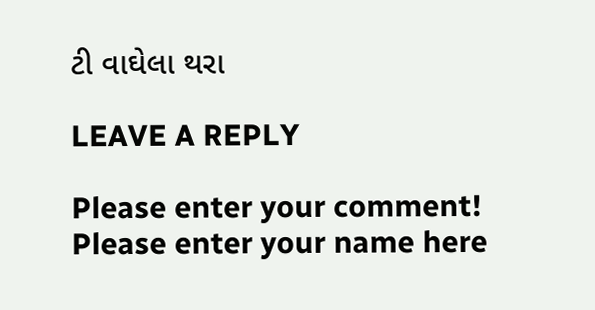ટી વાઘેલા થરા

LEAVE A REPLY

Please enter your comment!
Please enter your name here